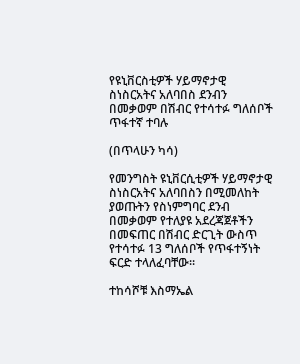የዩኒቨርስቲዎች ሃይማኖታዊ ስነስርአትና አለባበስ ደንብን በመቃወም በሽብር የተሳተፉ ግለሰቦች ጥፋተኛ ተባሉ

(በጥላሁን ካሳ)

የመንግስት ዩኒቨርሲቲዎች ሃይማኖታዊ ስነስርአትና አለባበስን በሚመለከት ያወጡትን የስነምግባር ደንብ በመቃወም የተለያዩ አደረጃጀቶችን በመፍጠር በሽብር ድርጊት ውስጥ የተሳተፉ 13 ግለሰቦች የጥፋተኝነት ፍርድ ተላለፈባቸው።

ተከሳሾቹ እስማኤል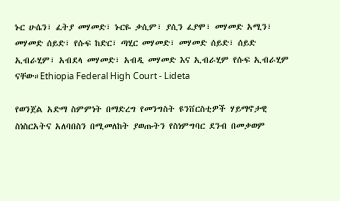ኑር ሁሴን፣ ፈትያ መሃመድ፣ ኑርዬ ቃሲም፣ ያሲን ፈያሞ፣ መሃመድ አሚን፣ መሃመድ ሰይድ፣ የሱፍ ከድር፣ ጣሂር መሃመድ፣ መሃመድ ሰይድ፣ ሰይድ ኢብራሂም፣ አብደላ መሃመድ፣ አብዲ መሃመድ እና ኢብራሂም የሱፍ ኢብራሂም ናቸው።Ethiopia Federal High Court - Lideta

የወንጀል አድማ ስምምነት በማድረግ የመንግስት ዩንቨርስቲዎች ሃይማኖታዊ ስነስርአትና አለባበስን በሚመለከት ያወጡትን የስነምግባር ደንብ በመቃወም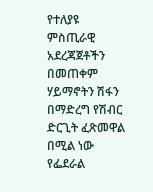የተለያዩ ምስጢራዊ  አደረጃጀቶችን በመጠቀም ሃይማኖትን ሽፋን በማድረግ የሽብር ድርጊት ፈጽመዋል በሚል ነው የፌደራል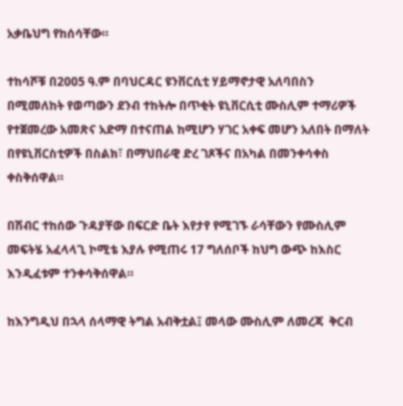አቃቤህግ የከሰሳቸው።

ተከሳሾቹ በ2005 ዓ.ም በባህርዳር ዩንቨርሲቲ ሃይማኖታዊ አለባበስን በሚመለከት የወጣውን ደንብ ተከትሎ በጥቂት ዩኒቨርሲቲ ሙስሊም ተማሪዎች የተጀመረው አመጽና አድማ በተናጠል ከሚሆን ሃገር አቀፍ መሆን አለበት በማለት በየዩኒቨርስቲዎች በስልክ፣ በማህበራዊ ድረ ገጾችና በአካል በመንቀሳቀስ ቀስቅሰዋል።

በሽብር ተከሰው ጉዳያቸው በፍርድ ቤት እየታየ የሚገኙ ራሳቸውን የሙስሊም መፍትሄ አፈላላጊ ኮሚቴ እያሉ የሚጠሩ 17 ግለሰቦች ከህግ ውጭ ከእስር እንዲፈቱም ተንቀሳቅሰዋል።

ከእንግዲህ በኋላ ሰላማዊ ትግል አብቅቷል፤ መላው ሙስሊም ለመረጃ  ቅርብ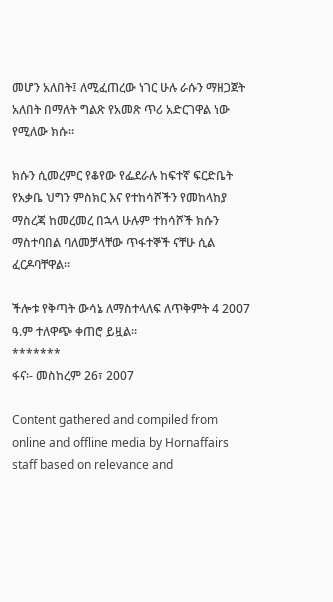መሆን አለበት፤ ለሚፈጠረው ነገር ሁሉ ራሱን ማዘጋጀት አለበት በማለት ግልጽ የአመጽ ጥሪ አድርገዋል ነው የሚለው ክሱ።

ክሱን ሲመረምር የቆየው የፌደራሉ ከፍተኛ ፍርድቤት የአቃቤ ህግን ምስክር እና የተከሳሾችን የመከላከያ ማስረጃ ከመረመረ በኋላ ሁሉም ተከሳሾች ክሱን ማስተባበል ባለመቻላቸው ጥፋተኞች ናቸሁ ሲል ፈርዶባቸዋል።

ችሎቱ የቅጣት ውሳኔ ለማስተላለፍ ለጥቅምት 4 2007 ዓ.ም ተለዋጭ ቀጠሮ ይዟል።
*******
ፋና፡- መስከረም 26፣ 2007

Content gathered and compiled from online and offline media by Hornaffairs staff based on relevance and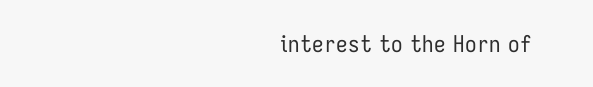interest to the Horn of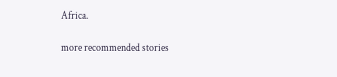Africa.

more recommended stories